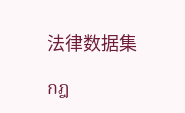法律数据集

กฎ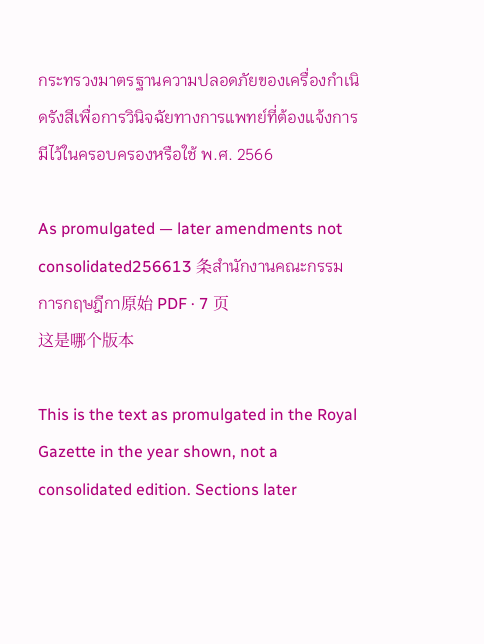กระทรวงมาตรฐานความปลอดภัยของเครื่องกำเนิดรังสีเพื่อการวินิจฉัยทางการแพทย์ที่ต้องแจ้งการมีไว้ในครอบครองหรือใช้ พ.ศ. 2566

As promulgated — later amendments not consolidated256613 条สำนักงานคณะกรรมการกฤษฎีกา原始 PDF · 7 页
这是哪个版本

This is the text as promulgated in the Royal Gazette in the year shown, not a consolidated edition. Sections later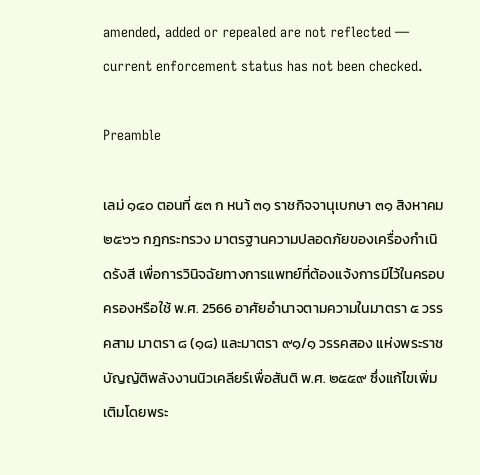amended, added or repealed are not reflected — current enforcement status has not been checked.

Preamble

เลม่ ๑๔๐ ตอนที่ ๕๓ ก หนา้ ๓๑ ราชกิจจานุเบกษา ๓๑ สิงหาคม ๒๕๖๖ กฎกระทรวง มาตรฐานความปลอดภัยของเครื่องกำเนิดรังสี เพื่อการวินิจฉัยทางการแพทย์ที่ต้องแจ้งการมีไว้ในครอบครองหรือใช้ พ.ศ. 2566 อาศัยอำนาจตามความในมาตรา ๕ วรรคสาม มาตรา ๘ (๑๘) และมาตรา ๙๑/๑ วรรคสอง แห่งพระราชบัญญัติพลังงานนิวเคลียร์เพื่อสันติ พ.ศ. ๒๕๕๙ ซึ่งแก้ไขเพิ่มเติมโดยพระ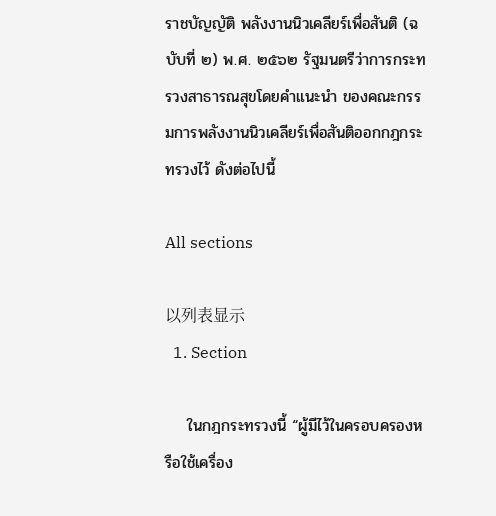ราชบัญญัติ พลังงานนิวเคลียร์เพื่อสันติ (ฉบับที่ ๒) พ.ศ. ๒๕๖๒ รัฐมนตรีว่าการกระทรวงสาธารณสุขโดยคำแนะนำ ของคณะกรรมการพลังงานนิวเคลียร์เพื่อสันติออกกฎกระทรวงไว้ ดังต่อไปนี้

All sections

以列表显示
  1. Section

    ในกฎกระทรวงนี้ “ผู้มีไว้ในครอบครองหรือใช้เครื่อง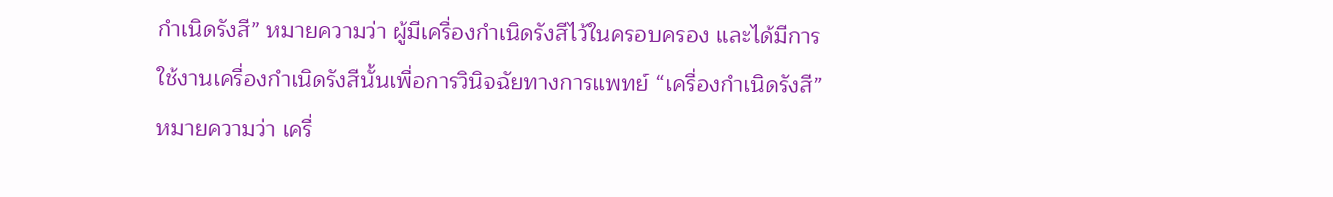กำเนิดรังสี” หมายความว่า ผู้มีเครื่องกำเนิดรังสีไว้ในครอบครอง และได้มีการใช้งานเครื่องกำเนิดรังสีนั้นเพื่อการวินิจฉัยทางการแพทย์ “เครื่องกำเนิดรังสี” หมายความว่า เครื่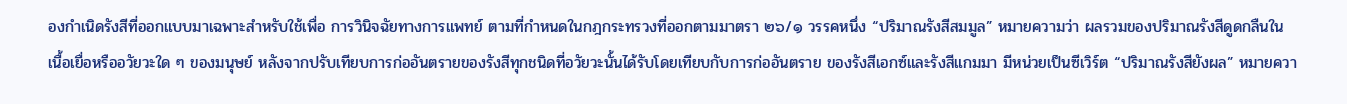องกำเนิดรังสีที่ออกแบบมาเฉพาะสำหรับใช้เพื่อ การวินิจฉัยทางการแพทย์ ตามที่กำหนดในกฎกระทรวงที่ออกตามมาตรา ๒๖/๑ วรรคหนึ่ง “ปริมาณรังสีสมมูล” หมายความว่า ผลรวมของปริมาณรังสีดูดกลืนในเนื้อเยื่อหรืออวัยวะใด ๆ ของมนุษย์ หลังจากปรับเทียบการก่ออันตรายของรังสีทุกชนิดที่อวัยวะนั้นได้รับโดยเทียบกับการก่ออันตราย ของรังสีเอกซ์และรังสีแกมมา มีหน่วยเป็นซีเวิร์ต “ปริมาณรังสียังผล” หมายควา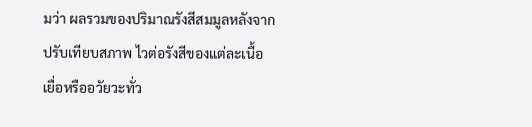มว่า ผลรวมของปริมาณรังสีสมมูลหลังจากปรับเทียบสภาพ ไวต่อรังสีของแต่ละเนื้อเยื่อหรืออวัยวะทั่ว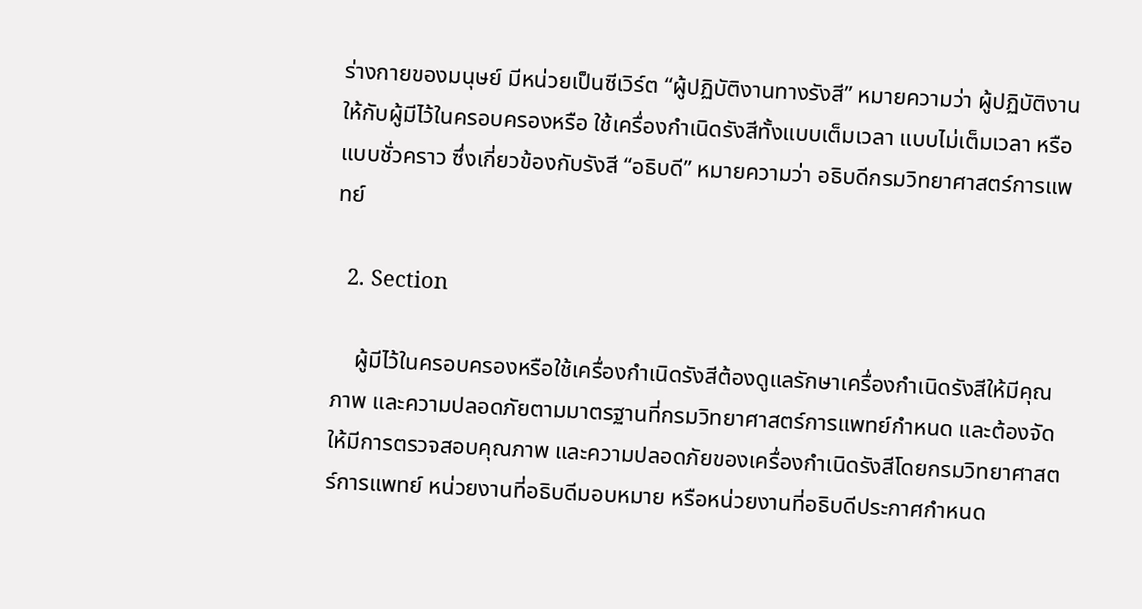ร่างกายของมนุษย์ มีหน่วยเป็นซีเวิร์ต “ผู้ปฏิบัติงานทางรังสี” หมายความว่า ผู้ปฏิบัติงานให้กับผู้มีไว้ในครอบครองหรือ ใช้เครื่องกำเนิดรังสีทั้งแบบเต็มเวลา แบบไม่เต็มเวลา หรือแบบชั่วคราว ซึ่งเกี่ยวข้องกับรังสี “อธิบดี” หมายความว่า อธิบดีกรมวิทยาศาสตร์การแพทย์

  2. Section

    ผู้มีไว้ในครอบครองหรือใช้เครื่องกำเนิดรังสีต้องดูแลรักษาเครื่องกำเนิดรังสีให้มีคุณภาพ และความปลอดภัยตามมาตรฐานที่กรมวิทยาศาสตร์การแพทย์กำหนด และต้องจัดให้มีการตรวจสอบคุณภาพ และความปลอดภัยของเครื่องกำเนิดรังสีโดยกรมวิทยาศาสตร์การแพทย์ หน่วยงานที่อธิบดีมอบหมาย หรือหน่วยงานที่อธิบดีประกาศกำหนด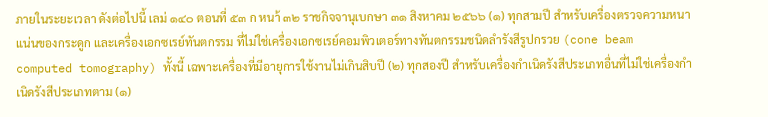ภายในระยะเวลา ดังต่อไปนี้ เลม่ ๑๔๐ ตอนที่ ๕๓ ก หนา้ ๓๒ ราชกิจจานุเบกษา ๓๑ สิงหาคม ๒๕๖๖ (๑) ทุกสามปี สำหรับเครื่องตรวจความหนาแน่นของกระดูก และเครื่องเอกซเรย์ทันตกรรม ที่ไม่ใช่เครื่องเอกซเรย์คอมพิวเตอร์ทางทันตกรรมชนิดลำรังสีรูปกรวย (cone beam computed tomography) ทั้งนี้ เฉพาะเครื่องที่มีอายุการใช้งานไม่เกินสิบปี (๒) ทุกสองปี สำหรับเครื่องกำเนิดรังสีประเภทอื่นที่ไม่ใช่เครื่องกำเนิดรังสีประเภทตาม (๑)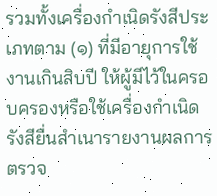รวมทั้งเครื่องกำเนิดรังสีประเภทตาม (๑) ที่มีอายุการใช้งานเกินสิบปี ให้ผู้มีไว้ในครอบครองหรือใช้เครื่องกำเนิดรังสียื่นสำเนารายงานผลการตรวจ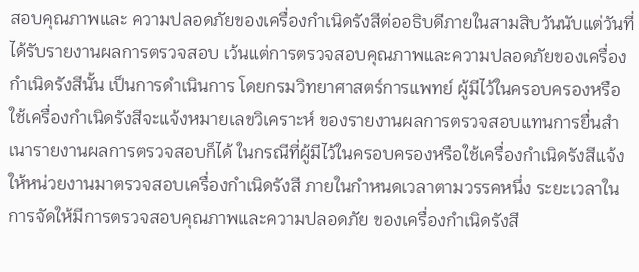สอบคุณภาพและ ความปลอดภัยของเครื่องกำเนิดรังสีต่ออธิบดีภายในสามสิบวันนับแต่วันที่ได้รับรายงานผลการตรวจสอบ เว้นแต่การตรวจสอบคุณภาพและความปลอดภัยของเครื่องกำเนิดรังสีนั้น เป็นการดำเนินการ โดยกรมวิทยาศาสตร์การแพทย์ ผู้มีไว้ในครอบครองหรือใช้เครื่องกำเนิดรังสีจะแจ้งหมายเลขวิเคราะห์ ของรายงานผลการตรวจสอบแทนการยื่นสำเนารายงานผลการตรวจสอบก็ได้ ในกรณีที่ผู้มีไว้ในครอบครองหรือใช้เครื่องกำเนิดรังสีแจ้งให้หน่วยงานมาตรวจสอบเครื่องกำเนิดรังสี ภายในกำหนดเวลาตามวรรคหนึ่ง ระยะเวลาในการจัดให้มีการตรวจสอบคุณภาพและความปลอดภัย ของเครื่องกำเนิดรังสี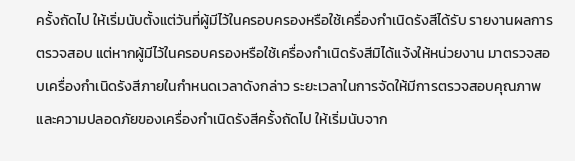ครั้งถัดไป ให้เริ่มนับตั้งแต่วันที่ผู้มีไว้ในครอบครองหรือใช้เครื่องกำเนิดรังสีได้รับ รายงานผลการตรวจสอบ แต่หากผู้มีไว้ในครอบครองหรือใช้เครื่องกำเนิดรังสีมิได้แจ้งให้หน่วยงาน มาตรวจสอบเครื่องกำเนิดรังสีภายในกำหนดเวลาดังกล่าว ระยะเวลาในการจัดให้มีการตรวจสอบคุณภาพ และความปลอดภัยของเครื่องกำเนิดรังสีครั้งถัดไป ให้เริ่มนับจาก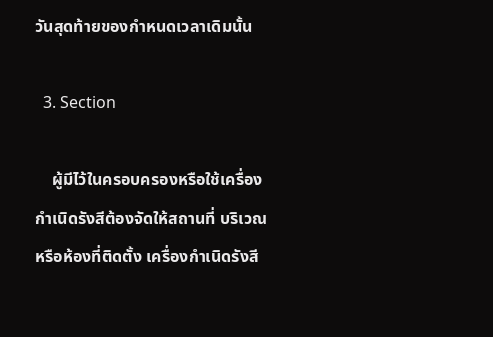วันสุดท้ายของกำหนดเวลาเดิมนั้น

  3. Section

    ผู้มีไว้ในครอบครองหรือใช้เครื่องกำเนิดรังสีต้องจัดให้สถานที่ บริเวณหรือห้องที่ติดตั้ง เครื่องกำเนิดรังสี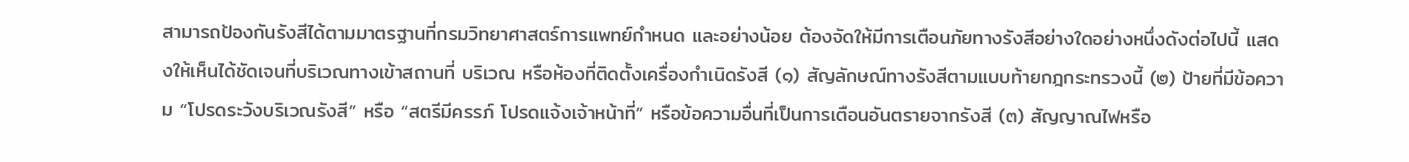สามารถป้องกันรังสีได้ตามมาตรฐานที่กรมวิทยาศาสตร์การแพทย์กำหนด และอย่างน้อย ต้องจัดให้มีการเตือนภัยทางรังสีอย่างใดอย่างหนึ่งดังต่อไปนี้ แสดงให้เห็นได้ชัดเจนที่บริเวณทางเข้าสถานที่ บริเวณ หรือห้องที่ติดตั้งเครื่องกำเนิดรังสี (๑) สัญลักษณ์ทางรังสีตามแบบท้ายกฎกระทรวงนี้ (๒) ป้ายที่มีข้อความ “โปรดระวังบริเวณรังสี” หรือ “สตรีมีครรภ์ โปรดแจ้งเจ้าหน้าที่” หรือข้อความอื่นที่เป็นการเตือนอันตรายจากรังสี (๓) สัญญาณไฟหรือ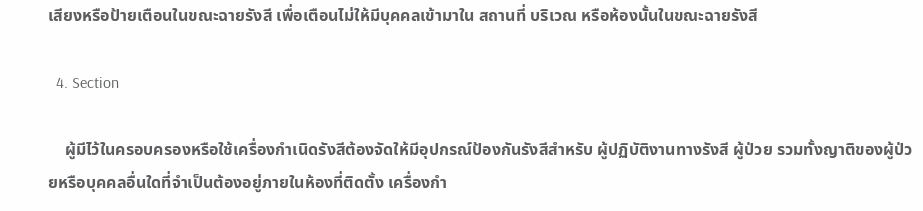เสียงหรือป้ายเตือนในขณะฉายรังสี เพื่อเตือนไม่ให้มีบุคคลเข้ามาใน สถานที่ บริเวณ หรือห้องนั้นในขณะฉายรังสี

  4. Section

    ผู้มีไว้ในครอบครองหรือใช้เครื่องกำเนิดรังสีต้องจัดให้มีอุปกรณ์ป้องกันรังสีสำหรับ ผู้ปฏิบัติงานทางรังสี ผู้ป่วย รวมทั้งญาติของผู้ป่วยหรือบุคคลอื่นใดที่จำเป็นต้องอยู่ภายในห้องที่ติดตั้ง เครื่องกำ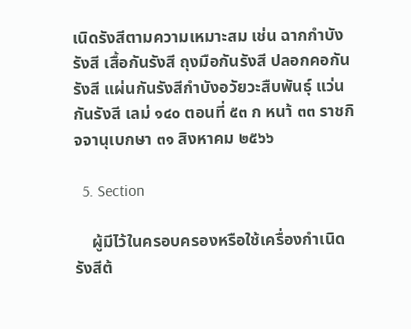เนิดรังสีตามความเหมาะสม เช่น ฉากกำบังรังสี เสื้อกันรังสี ถุงมือกันรังสี ปลอกคอกันรังสี แผ่นกันรังสีกำบังอวัยวะสืบพันธุ์ แว่นกันรังสี เลม่ ๑๔๐ ตอนที่ ๕๓ ก หนา้ ๓๓ ราชกิจจานุเบกษา ๓๑ สิงหาคม ๒๕๖๖

  5. Section

    ผู้มีไว้ในครอบครองหรือใช้เครื่องกำเนิดรังสีต้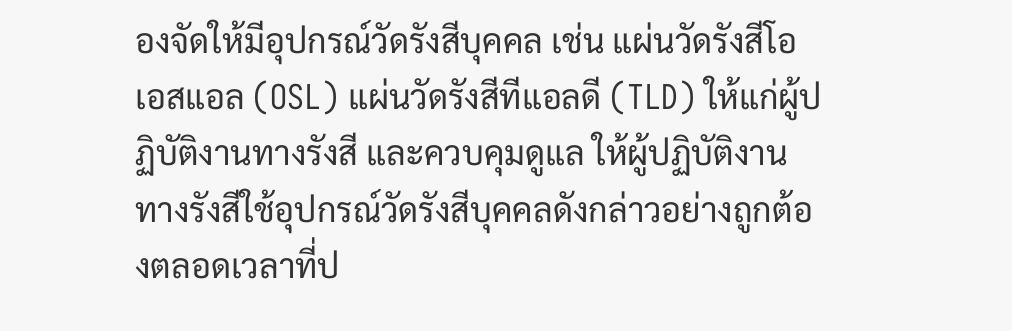องจัดให้มีอุปกรณ์วัดรังสีบุคคล เช่น แผ่นวัดรังสีโอเอสแอล (OSL) แผ่นวัดรังสีทีแอลดี (TLD) ให้แก่ผู้ปฏิบัติงานทางรังสี และควบคุมดูแล ให้ผู้ปฏิบัติงานทางรังสีใช้อุปกรณ์วัดรังสีบุคคลดังกล่าวอย่างถูกต้องตลอดเวลาที่ป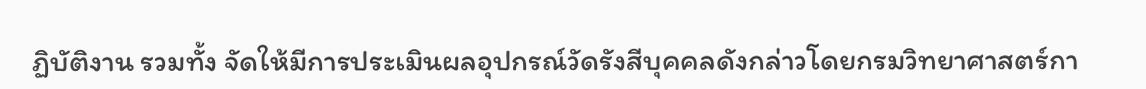ฏิบัติงาน รวมทั้ง จัดให้มีการประเมินผลอุปกรณ์วัดรังสีบุคคลดังกล่าวโดยกรมวิทยาศาสตร์กา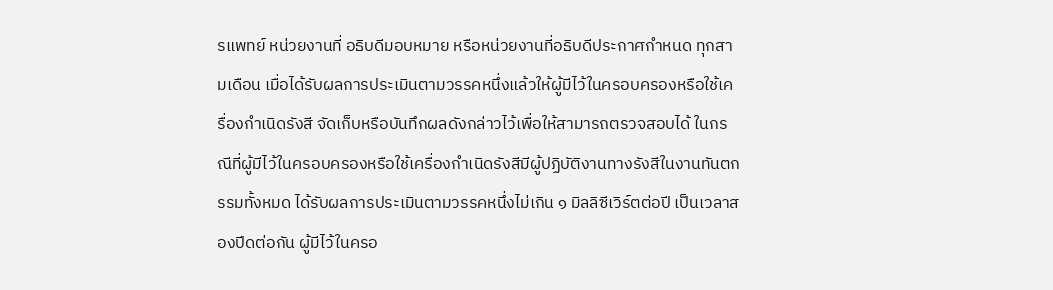รแพทย์ หน่วยงานที่ อธิบดีมอบหมาย หรือหน่วยงานที่อธิบดีประกาศกำหนด ทุกสามเดือน เมื่อได้รับผลการประเมินตามวรรคหนึ่งแล้วให้ผู้มีไว้ในครอบครองหรือใช้เครื่องกำเนิดรังสี จัดเก็บหรือบันทึกผลดังกล่าวไว้เพื่อให้สามารถตรวจสอบได้ ในกรณีที่ผู้มีไว้ในครอบครองหรือใช้เครื่องกำเนิดรังสีมีผู้ปฏิบัติงานทางรังสีในงานทันตกรรมทั้งหมด ได้รับผลการประเมินตามวรรคหนึ่งไม่เกิน ๑ มิลลิซีเวิร์ตต่อปี เป็นเวลาสองปีดต่อกัน ผู้มีไว้ในครอ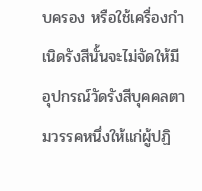บครอง หรือใช้เครื่องกำเนิดรังสีนั้นจะไม่จัดให้มีอุปกรณ์วัดรังสีบุคคลตามวรรคหนึ่งให้แก่ผู้ปฏิ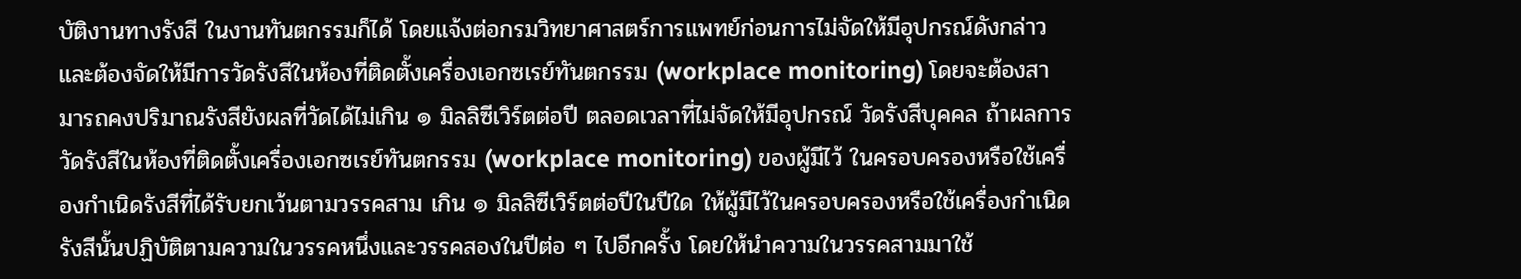บัติงานทางรังสี ในงานทันตกรรมก็ได้ โดยแจ้งต่อกรมวิทยาศาสตร์การแพทย์ก่อนการไม่จัดให้มีอุปกรณ์ดังกล่าว และต้องจัดให้มีการวัดรังสีในห้องที่ติดตั้งเครื่องเอกซเรย์ทันตกรรม (workplace monitoring) โดยจะต้องสามารถคงปริมาณรังสียังผลที่วัดได้ไม่เกิน ๑ มิลลิซีเวิร์ตต่อปี ตลอดเวลาที่ไม่จัดให้มีอุปกรณ์ วัดรังสีบุคคล ถ้าผลการวัดรังสีในห้องที่ติดตั้งเครื่องเอกซเรย์ทันตกรรม (workplace monitoring) ของผู้มีไว้ ในครอบครองหรือใช้เครื่องกำเนิดรังสีที่ได้รับยกเว้นตามวรรคสาม เกิน ๑ มิลลิซีเวิร์ตต่อปีในปีใด ให้ผู้มีไว้ในครอบครองหรือใช้เครื่องกำเนิดรังสีนั้นปฏิบัติตามความในวรรคหนึ่งและวรรคสองในปีต่อ ๆ ไปอีกครั้ง โดยให้นำความในวรรคสามมาใช้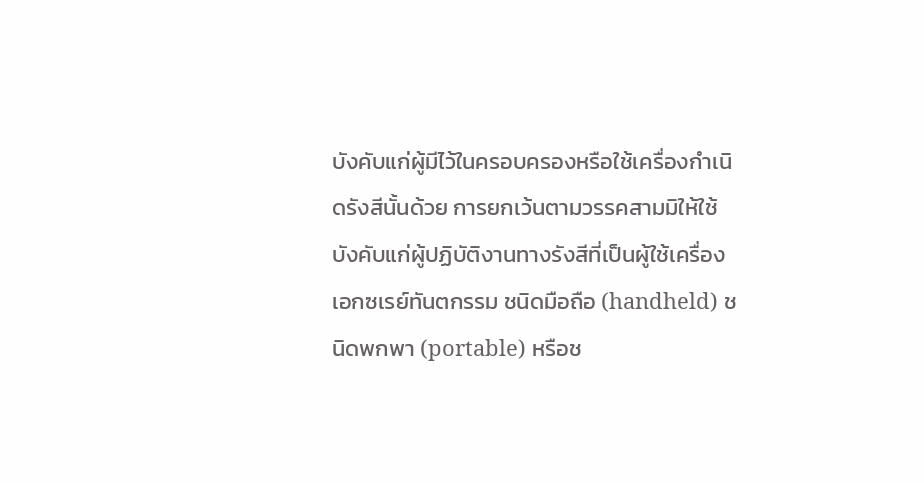บังคับแก่ผู้มีไว้ในครอบครองหรือใช้เครื่องกำเนิดรังสีนั้นด้วย การยกเว้นตามวรรคสามมิให้ใช้บังคับแก่ผู้ปฏิบัติงานทางรังสีที่เป็นผู้ใช้เครื่องเอกซเรย์ทันตกรรม ชนิดมือถือ (handheld) ชนิดพกพา (portable) หรือช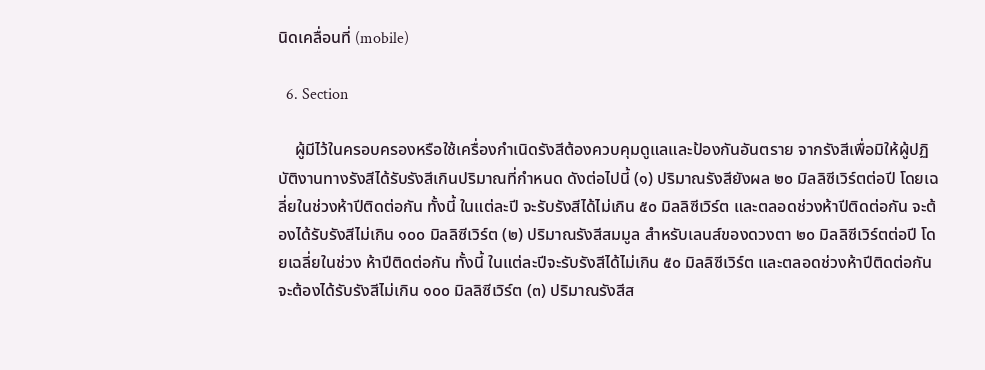นิดเคลื่อนที่ (mobile)

  6. Section

    ผู้มีไว้ในครอบครองหรือใช้เครื่องกำเนิดรังสีต้องควบคุมดูแลและป้องกันอันตราย จากรังสีเพื่อมิให้ผู้ปฏิบัติงานทางรังสีได้รับรังสีเกินปริมาณที่กำหนด ดังต่อไปนี้ (๑) ปริมาณรังสียังผล ๒๐ มิลลิซีเวิร์ตต่อปี โดยเฉลี่ยในช่วงห้าปีติดต่อกัน ทั้งนี้ ในแต่ละปี จะรับรังสีได้ไม่เกิน ๕๐ มิลลิซีเวิร์ต และตลอดช่วงห้าปีติดต่อกัน จะต้องได้รับรังสีไม่เกิน ๑๐๐ มิลลิซีเวิร์ต (๒) ปริมาณรังสีสมมูล สำหรับเลนส์ของดวงตา ๒๐ มิลลิซีเวิร์ตต่อปี โดยเฉลี่ยในช่วง ห้าปีติดต่อกัน ทั้งนี้ ในแต่ละปีจะรับรังสีได้ไม่เกิน ๕๐ มิลลิซีเวิร์ต และตลอดช่วงห้าปีติดต่อกัน จะต้องได้รับรังสีไม่เกิน ๑๐๐ มิลลิซีเวิร์ต (๓) ปริมาณรังสีส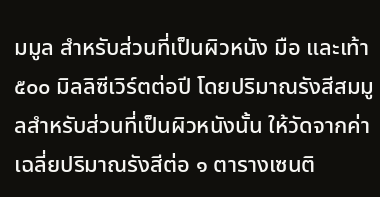มมูล สำหรับส่วนที่เป็นผิวหนัง มือ และเท้า ๕๐๐ มิลลิซีเวิร์ตต่อปี โดยปริมาณรังสีสมมูลสำหรับส่วนที่เป็นผิวหนังนั้น ให้วัดจากค่าเฉลี่ยปริมาณรังสีต่อ ๑ ตารางเซนติ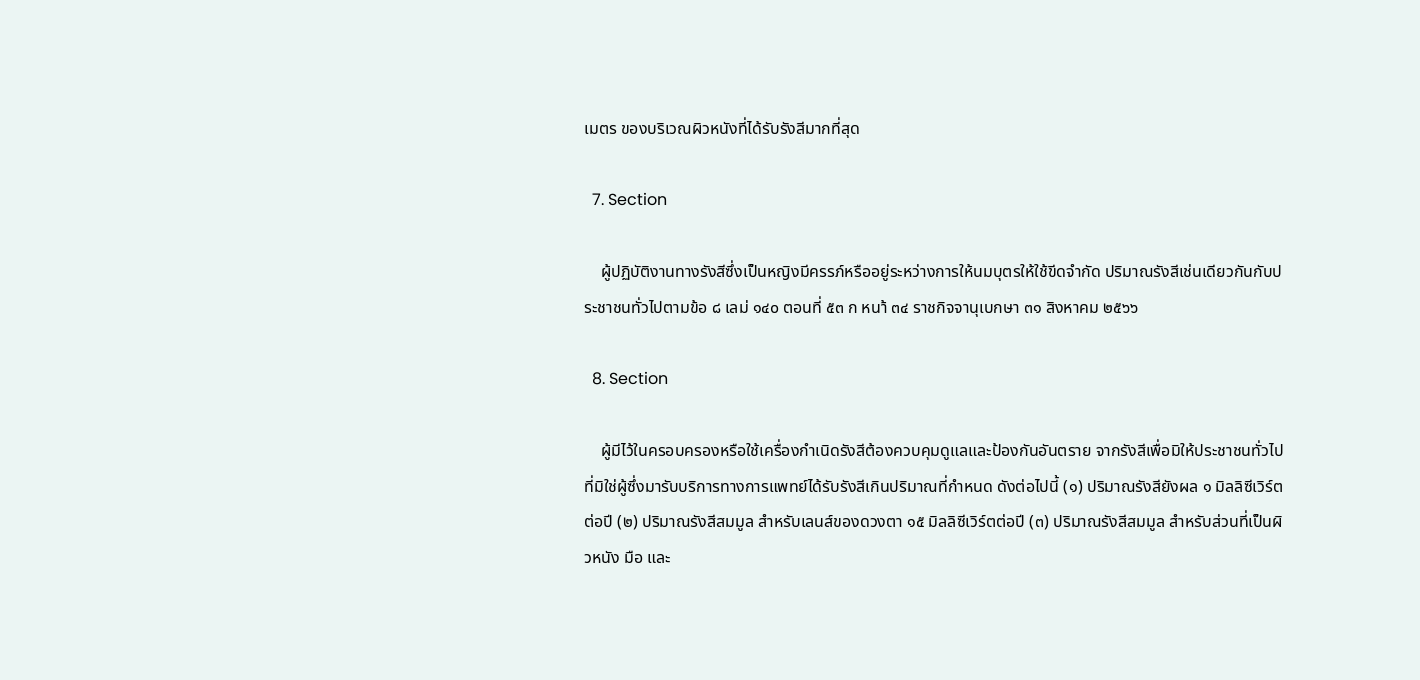เมตร ของบริเวณผิวหนังที่ได้รับรังสีมากที่สุด

  7. Section

    ผู้ปฏิบัติงานทางรังสีซึ่งเป็นหญิงมีครรภ์หรืออยู่ระหว่างการให้นมบุตรให้ใช้ขีดจำกัด ปริมาณรังสีเช่นเดียวกันกับประชาชนทั่วไปตามข้อ ๘ เลม่ ๑๔๐ ตอนที่ ๕๓ ก หนา้ ๓๔ ราชกิจจานุเบกษา ๓๑ สิงหาคม ๒๕๖๖

  8. Section

    ผู้มีไว้ในครอบครองหรือใช้เครื่องกำเนิดรังสีต้องควบคุมดูแลและป้องกันอันตราย จากรังสีเพื่อมิให้ประชาชนทั่วไปที่มิใช่ผู้ซึ่งมารับบริการทางการแพทย์ได้รับรังสีเกินปริมาณที่กำหนด ดังต่อไปนี้ (๑) ปริมาณรังสียังผล ๑ มิลลิซีเวิร์ตต่อปี (๒) ปริมาณรังสีสมมูล สำหรับเลนส์ของดวงตา ๑๕ มิลลิซีเวิร์ตต่อปี (๓) ปริมาณรังสีสมมูล สำหรับส่วนที่เป็นผิวหนัง มือ และ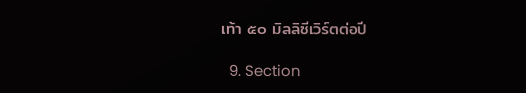เท้า ๕๐ มิลลิซีเวิร์ตต่อปี

  9. Section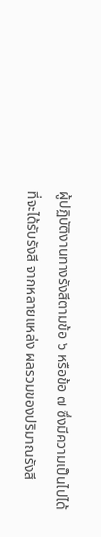ผู้ปฏิบัติงานทางรังสีตามข้อ ๖ หรือข้อ ๗ ซึ่งมีความเป็นไปได้ที่จะได้รับรังสี จากหลายแหล่ง ผลรวมของปริมาณรังสี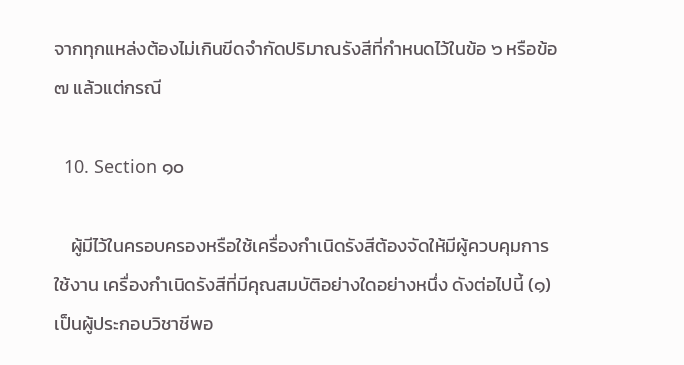จากทุกแหล่งต้องไม่เกินขีดจำกัดปริมาณรังสีที่กำหนดไว้ในข้อ ๖ หรือข้อ ๗ แล้วแต่กรณี

  10. Section ๑๐

    ผู้มีไว้ในครอบครองหรือใช้เครื่องกำเนิดรังสีต้องจัดให้มีผู้ควบคุมการใช้งาน เครื่องกำเนิดรังสีที่มีคุณสมบัติอย่างใดอย่างหนึ่ง ดังต่อไปนี้ (๑) เป็นผู้ประกอบวิชาชีพอ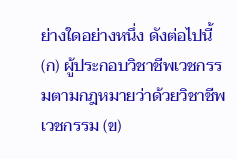ย่างใดอย่างหนึ่ง ดังต่อไปนี้ (ก) ผู้ประกอบวิชาชีพเวชกรรมตามกฎหมายว่าด้วยวิชาชีพเวชกรรม (ข)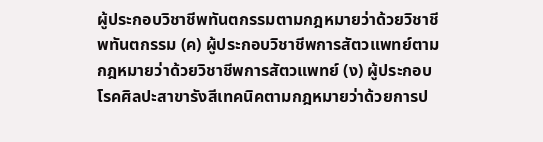ผู้ประกอบวิชาชีพทันตกรรมตามกฎหมายว่าด้วยวิชาชีพทันตกรรม (ค) ผู้ประกอบวิชาชีพการสัตวแพทย์ตามกฎหมายว่าด้วยวิชาชีพการสัตวแพทย์ (ง) ผู้ประกอบโรคศิลปะสาขารังสีเทคนิคตามกฎหมายว่าด้วยการป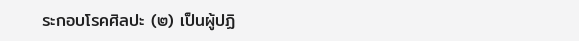ระกอบโรคศิลปะ (๒) เป็นผู้ปฏิ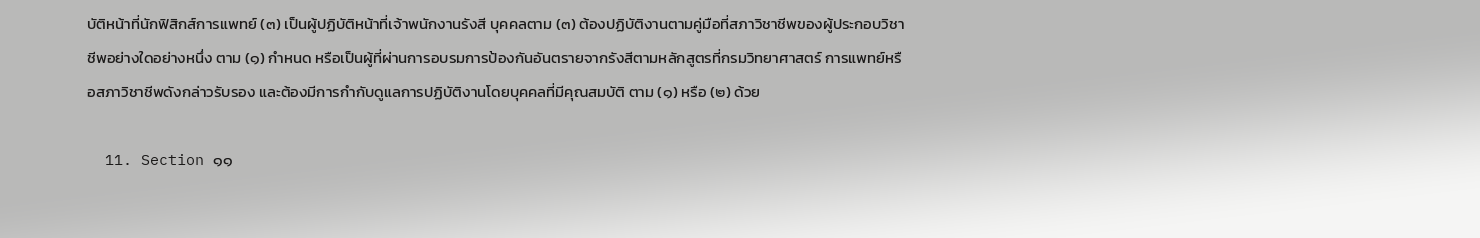บัติหน้าที่นักฟิสิกส์การแพทย์ (๓) เป็นผู้ปฏิบัติหน้าที่เจ้าพนักงานรังสี บุคคลตาม (๓) ต้องปฏิบัติงานตามคู่มือที่สภาวิชาชีพของผู้ประกอบวิชาชีพอย่างใดอย่างหนึ่ง ตาม (๑) กำหนด หรือเป็นผู้ที่ผ่านการอบรมการป้องกันอันตรายจากรังสีตามหลักสูตรที่กรมวิทยาศาสตร์ การแพทย์หรือสภาวิชาชีพดังกล่าวรับรอง และต้องมีการกำกับดูแลการปฏิบัติงานโดยบุคคลที่มีคุณสมบัติ ตาม (๑) หรือ (๒) ด้วย

  11. Section ๑๑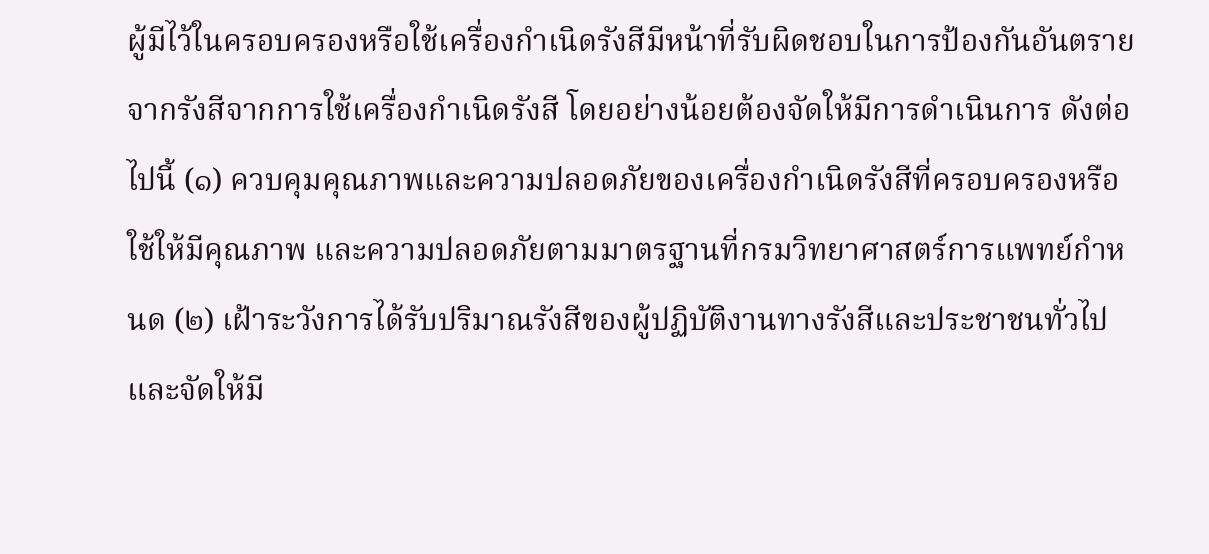ผู้มีไว้ในครอบครองหรือใช้เครื่องกำเนิดรังสีมีหน้าที่รับผิดชอบในการป้องกันอันตราย จากรังสีจากการใช้เครื่องกำเนิดรังสี โดยอย่างน้อยต้องจัดให้มีการดำเนินการ ดังต่อไปนี้ (๑) ควบคุมคุณภาพและความปลอดภัยของเครื่องกำเนิดรังสีที่ครอบครองหรือใช้ให้มีคุณภาพ และความปลอดภัยตามมาตรฐานที่กรมวิทยาศาสตร์การแพทย์กำหนด (๒) เฝ้าระวังการได้รับปริมาณรังสีของผู้ปฏิบัติงานทางรังสีและประชาชนทั่วไป และจัดให้มี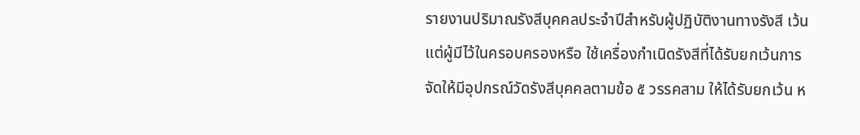รายงานปริมาณรังสีบุคคลประจำปีสำหรับผู้ปฏิบัติงานทางรังสี เว้นแต่ผู้มีไว้ในครอบครองหรือ ใช้เครื่องกำเนิดรังสีที่ได้รับยกเว้นการจัดให้มีอุปกรณ์วัดรังสีบุคคลตามข้อ ๕ วรรคสาม ให้ได้รับยกเว้น ห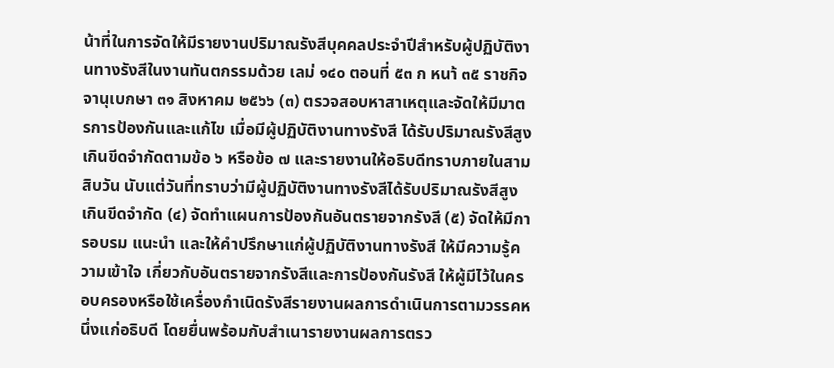น้าที่ในการจัดให้มีรายงานปริมาณรังสีบุคคลประจำปีสำหรับผู้ปฏิบัติงานทางรังสีในงานทันตกรรมด้วย เลม่ ๑๔๐ ตอนที่ ๕๓ ก หนา้ ๓๕ ราชกิจจานุเบกษา ๓๑ สิงหาคม ๒๕๖๖ (๓) ตรวจสอบหาสาเหตุและจัดให้มีมาตรการป้องกันและแก้ไข เมื่อมีผู้ปฏิบัติงานทางรังสี ได้รับปริมาณรังสีสูงเกินขีดจำกัดตามข้อ ๖ หรือข้อ ๗ และรายงานให้อธิบดีทราบภายในสามสิบวัน นับแต่วันที่ทราบว่ามีผู้ปฏิบัติงานทางรังสีได้รับปริมาณรังสีสูงเกินขีดจำกัด (๔) จัดทำแผนการป้องกันอันตรายจากรังสี (๕) จัดให้มีการอบรม แนะนำ และให้คำปรึกษาแก่ผู้ปฏิบัติงานทางรังสี ให้มีความรู้ความเข้าใจ เกี่ยวกับอันตรายจากรังสีและการป้องกันรังสี ให้ผู้มีไว้ในครอบครองหรือใช้เครื่องกำเนิดรังสีรายงานผลการดำเนินการตามวรรคหนึ่งแก่อธิบดี โดยยื่นพร้อมกับสำเนารายงานผลการตรว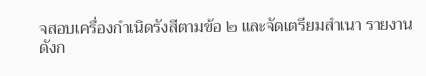จสอบเครื่องกำเนิดรังสีตามข้อ ๒ และจัดเตรียมสำเนา รายงานดังก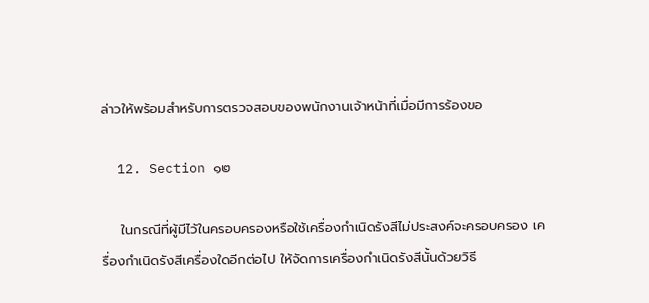ล่าวให้พร้อมสำหรับการตรวจสอบของพนักงานเจ้าหน้าที่เมื่อมีการร้องขอ

  12. Section ๑๒

    ในกรณีที่ผู้มีไว้ในครอบครองหรือใช้เครื่องกำเนิดรังสีไม่ประสงค์จะครอบครอง เครื่องกำเนิดรังสีเครื่องใดอีกต่อไป ให้จัดการเครื่องกำเนิดรังสีนั้นด้วยวิธี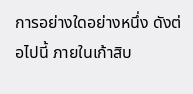การอย่างใดอย่างหนึ่ง ดังต่อไปนี้ ภายในเก้าสิบ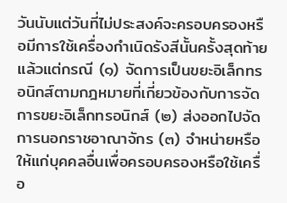วันนับแต่วันที่ไม่ประสงค์จะครอบครองหรือมีการใช้เครื่องกำเนิดรังสีนั้นครั้งสุดท้าย แล้วแต่กรณี (๑) จัดการเป็นขยะอิเล็กทรอนิกส์ตามกฎหมายที่เกี่ยวข้องกับการจัดการขยะอิเล็กทรอนิกส์ (๒) ส่งออกไปจัดการนอกราชอาณาจักร (๓) จำหน่ายหรือให้แก่บุคคลอื่นเพื่อครอบครองหรือใช้เครื่อ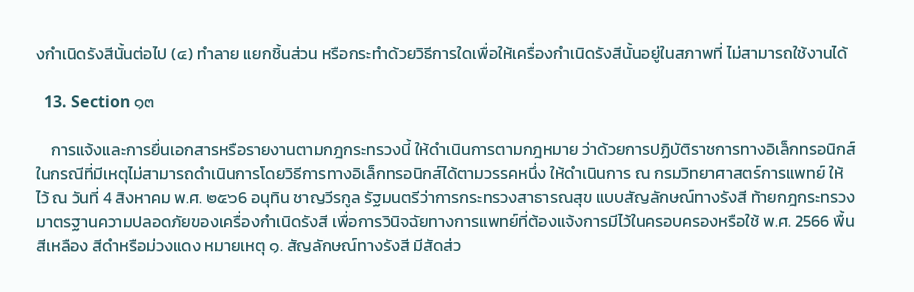งกำเนิดรังสีนั้นต่อไป (๔) ทำลาย แยกชิ้นส่วน หรือกระทำด้วยวิธีการใดเพื่อให้เครื่องกำเนิดรังสีนั้นอยู่ในสภาพที่ ไม่สามารถใช้งานได้

  13. Section ๑๓

    การแจ้งและการยื่นเอกสารหรือรายงานตามกฎกระทรวงนี้ ให้ดำเนินการตามกฎหมาย ว่าด้วยการปฏิบัติราชการทางอิเล็กทรอนิกส์ ในกรณีที่มีเหตุไม่สามารถดำเนินการโดยวิธีการทางอิเล็กทรอนิกส์ได้ตามวรรคหนึ่ง ให้ดำเนินการ ณ กรมวิทยาศาสตร์การแพทย์ ให้ไว้ ณ วันที่ 4 สิงหาคม พ.ศ. ๒๕๖6 อนุทิน ชาญวีรกูล รัฐมนตรีว่าการกระทรวงสาธารณสุข แบบสัญลักษณ์ทางรังสี ท้ายกฎกระทรวงมาตรฐานความปลอดภัยของเครื่องกำเนิดรังสี เพื่อการวินิจฉัยทางการแพทย์ที่ต้องแจ้งการมีไว้ในครอบครองหรือใช้ พ.ศ. 2566 พื้นสีเหลือง สีดำหรือม่วงแดง หมายเหตุ ๑. สัญลักษณ์ทางรังสี มีสัดส่ว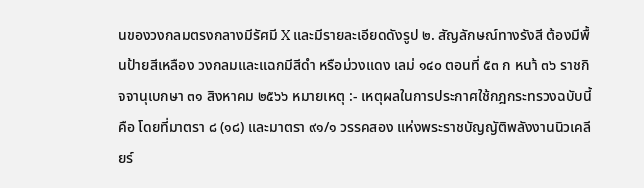นของวงกลมตรงกลางมีรัศมี X และมีรายละเอียดดังรูป ๒. สัญลักษณ์ทางรังสี ต้องมีพื้นป้ายสีเหลือง วงกลมและแฉกมีสีดำ หรือม่วงแดง เลม่ ๑๔๐ ตอนที่ ๕๓ ก หนา้ ๓๖ ราชกิจจานุเบกษา ๓๑ สิงหาคม ๒๕๖๖ หมายเหตุ :- เหตุผลในการประกาศใช้กฎกระทรวงฉบับนี้ คือ โดยที่มาตรา ๘ (๑๘) และมาตรา ๙๑/๑ วรรคสอง แห่งพระราชบัญญัติพลังงานนิวเคลียร์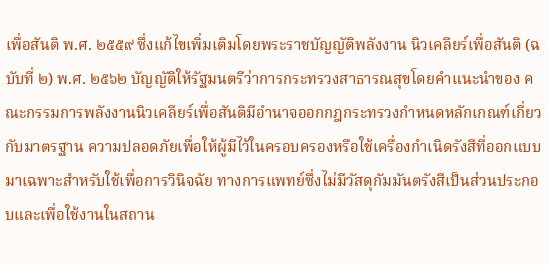เพื่อสันติ พ.ศ. ๒๕๕๙ ซึ่งแก้ไขเพิ่มเติมโดยพระราชบัญญัติพลังงาน นิวเคลียร์เพื่อสันติ (ฉบับที่ ๒) พ.ศ. ๒๕๖๒ บัญญัติให้รัฐมนตรีว่าการกระทรวงสาธารณสุขโดยคำแนะนำของ คณะกรรมการพลังงานนิวเคลียร์เพื่อสันติมีอำนาจออกกฎกระทรวงกำหนดหลักเกณฑ์เกี่ยวกับมาตรฐาน ความปลอดภัยเพื่อให้ผู้มีไว้ในครอบครองหรือใช้เครื่องกำเนิดรังสีที่ออกแบบมาเฉพาะสำหรับใช้เพื่อการวินิจฉัย ทางการแพทย์ซึ่งไม่มีวัสดุกัมมันตรังสีเป็นส่วนประกอบและเพื่อใช้งานในสถาน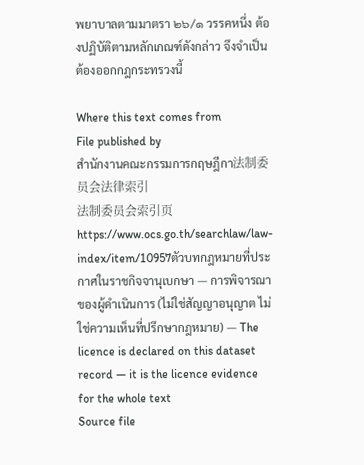พยาบาลตามมาตรา ๒๖/๑ วรรคหนึ่ง ต้องปฏิบัติตามหลักเกณฑ์ดังกล่าว จึงจำเป็นต้องออกกฎกระทรวงนี้

Where this text comes from
File published by
สำนักงานคณะกรรมการกฤษฎีกา法制委员会法律索引
法制委员会索引页
https://www.ocs.go.th/searchlaw/law-index/item/10957ตัวบทกฎหมายที่ประกาศในราชกิจจานุเบกษา — การพิจารณาของผู้ดำเนินการ (ไม่ใช่สัญญาอนุญาต ไม่ใช่ความเห็นที่ปรึกษากฎหมาย) — The licence is declared on this dataset record — it is the licence evidence for the whole text
Source file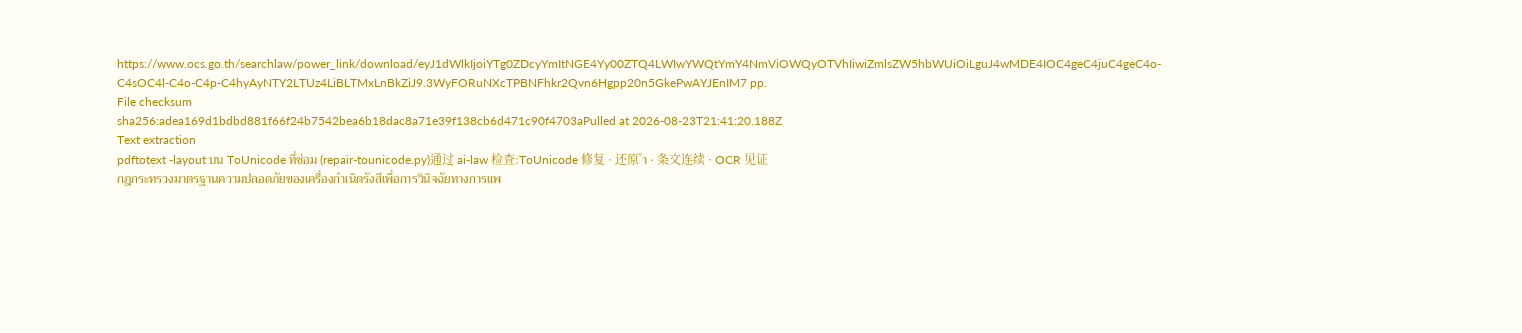https://www.ocs.go.th/searchlaw/power_link/download/eyJ1dWlkIjoiYTg0ZDcyYmItNGE4Yy00ZTQ4LWIwYWQtYmY4NmViOWQyOTVhIiwiZmlsZW5hbWUiOiLguJ4wMDE4IOC4geC4juC4geC4o-C4sOC4l-C4o-C4p-C4hyAyNTY2LTUz4LiBLTMxLnBkZiJ9.3WyFORuNXcTPBNFhkr2Qvn6Hgpp20n5GkePwAYJEnIM7 pp.
File checksum
sha256:adea169d1bdbd881f66f24b7542bea6b18dac8a71e39f138cb6d471c90f4703aPulled at 2026-08-23T21:41:20.188Z
Text extraction
pdftotext -layout บน ToUnicode ที่ซ่อม (repair-tounicode.py)通过 ai-law 检查:ToUnicode 修复 · 还原 ำ · 条文连续 · OCR 见证
กฎกระทรวงมาตรฐานความปลอดภัยของเครื่องกำเนิดรังสีเพื่อการวินิจฉัยทางการแพ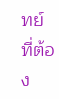ทย์ที่ต้อง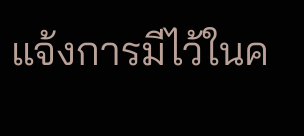แจ้งการมีไว้ในค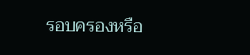รอบครองหรือ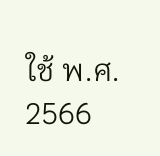ใช้ พ.ศ. 2566